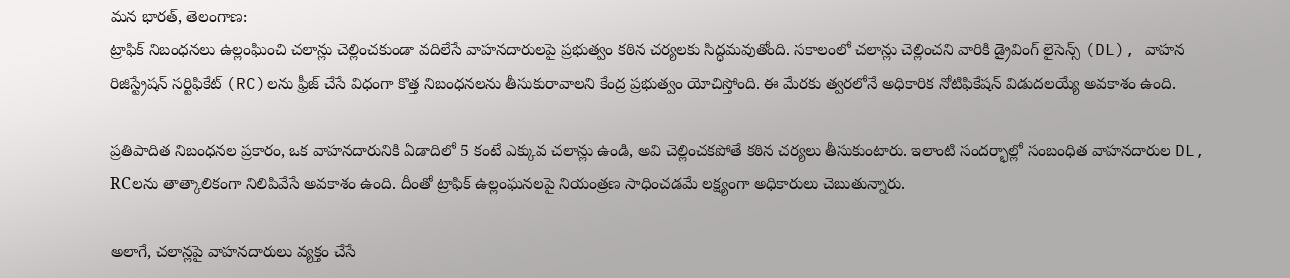మన భారత్, తెలంగాణ:
ట్రాఫిక్ నిబంధనలు ఉల్లంఘించి చలాన్లు చెల్లించకుండా వదిలేసే వాహనదారులపై ప్రభుత్వం కఠిన చర్యలకు సిద్ధమవుతోంది. సకాలంలో చలాన్లు చెల్లించని వారికి డ్రైవింగ్ లైసెన్స్ (DL), వాహన రిజిస్ట్రేషన్ సర్టిఫికేట్ (RC)లను ఫ్రీజ్ చేసే విధంగా కొత్త నిబంధనలను తీసుకురావాలని కేంద్ర ప్రభుత్వం యోచిస్తోంది. ఈ మేరకు త్వరలోనే అధికారిక నోటిఫికేషన్ విడుదలయ్యే అవకాశం ఉంది.

ప్రతిపాదిత నిబంధనల ప్రకారం, ఒక వాహనదారునికి ఏడాదిలో 5 కంటే ఎక్కువ చలాన్లు ఉండి, అవి చెల్లించకపోతే కఠిన చర్యలు తీసుకుంటారు. ఇలాంటి సందర్భాల్లో సంబంధిత వాహనదారుల DL, RCలను తాత్కాలికంగా నిలిపివేసే అవకాశం ఉంది. దీంతో ట్రాఫిక్ ఉల్లంఘనలపై నియంత్రణ సాధించడమే లక్ష్యంగా అధికారులు చెబుతున్నారు.

అలాగే, చలాన్లపై వాహనదారులు వ్యక్తం చేసే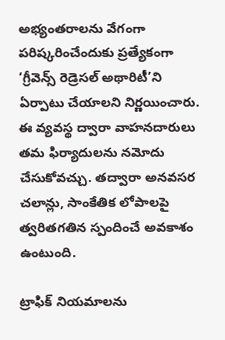అభ్యంతరాలను వేగంగా పరిష్కరించేందుకు ప్రత్యేకంగా ‘గ్రీవెన్స్ రెడ్రెసల్ అథారిటీ’ని ఏర్పాటు చేయాలని నిర్ణయించారు. ఈ వ్యవస్థ ద్వారా వాహనదారులు తమ ఫిర్యాదులను నమోదు చేసుకోవచ్చు. తద్వారా అనవసర చలాన్లు, సాంకేతిక లోపాలపై త్వరితగతిన స్పందించే అవకాశం ఉంటుంది.

ట్రాఫిక్ నియమాలను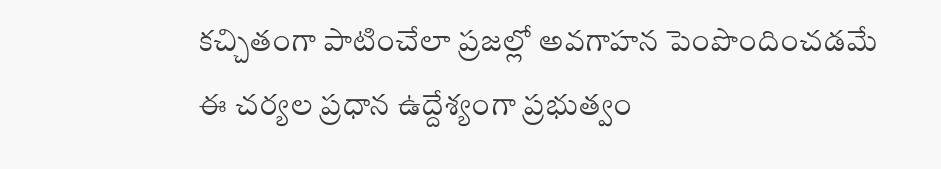కచ్చితంగా పాటించేలా ప్రజల్లో అవగాహన పెంపొందించడమే ఈ చర్యల ప్రధాన ఉద్దేశ్యంగా ప్రభుత్వం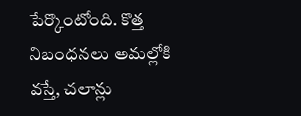పేర్కొంటోంది. కొత్త నిబంధనలు అమల్లోకి వస్తే, చలాన్లు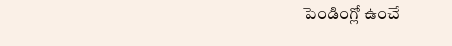పెండింగ్లో ఉంచే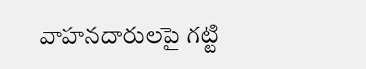వాహనదారులపై గట్టి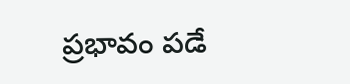ప్రభావం పడే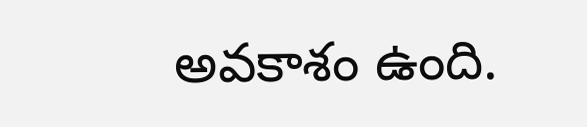అవకాశం ఉంది.